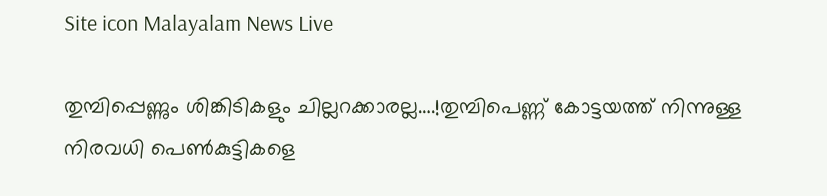Site icon Malayalam News Live

തുമ്പിപ്പെണ്ണും ശിങ്കിടികളും ചില്ലറക്കാരല്ല….!തുമ്പിപെണ്ണ് കോട്ടയത്ത് നിന്നുള്ള നിരവധി പെൺകുട്ടികളെ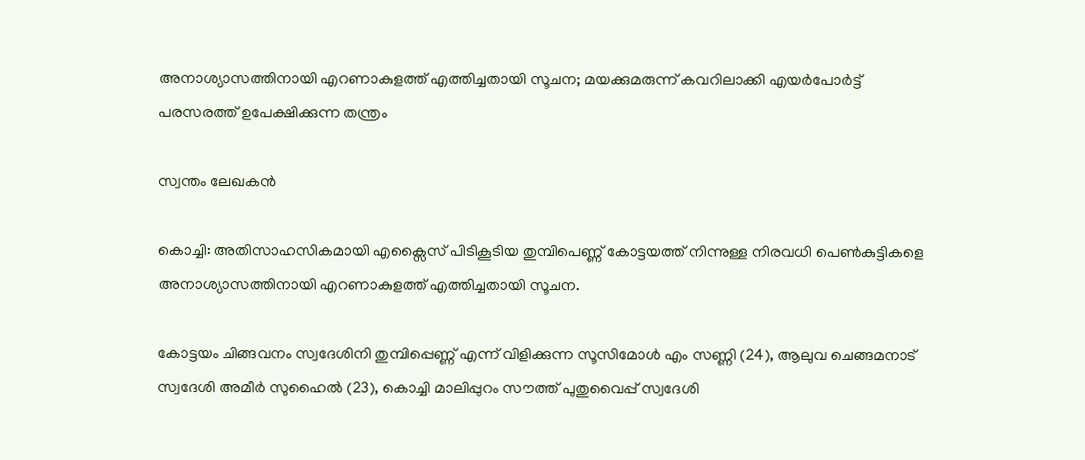അനാശ്യാസത്തിനായി എറണാകുളത്ത് എത്തിച്ചതായി സൂചന; മയക്കുമരുന്ന് കവറിലാക്കി എയ‍‌ര്‍പോര്‍ട്ട് പരസരത്ത് ഉപേക്ഷിക്കുന്ന തന്ത്രം

സ്വന്തം ലേഖകൻ

കൊച്ചി: അതിസാഹസികമായി എക്സൈസ് പിടികൂടിയ തുമ്പിപെണ്ണ് കോട്ടയത്ത് നിന്നുള്ള നിരവധി പെൺകുട്ടികളെ അനാശ്യാസത്തിനായി എറണാകുളത്ത് എത്തിച്ചതായി സൂചന.

കോട്ടയം ചിങ്ങവനം സ്വദേശിനി തുമ്പിപ്പെണ്ണ് എന്ന് വിളിക്കുന്ന സൂസിമോള്‍ എം സണ്ണി (24), ആലുവ ചെങ്ങമനാട് സ്വദേശി അമീര്‍ സുഹൈല്‍ (23), കൊച്ചി മാലിപ്പുറം സൗത്ത് പുതുവൈപ്പ് സ്വദേശി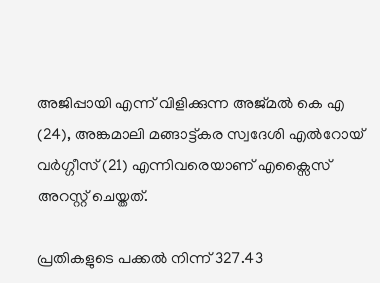അജിപ്പായി എന്ന് വിളിക്കുന്ന അജ്മല്‍ കെ എ (24), അങ്കമാലി മങ്ങാട്ട്കര സ്വദേശി എല്‍റോയ് വര്‍ഗ്ഗീസ് (21) എന്നിവരെയാണ് എക്സൈസ് അറസ്റ്റ് ചെയ്തത്.

പ്രതികളുടെ പക്കല്‍ നിന്ന് 327.43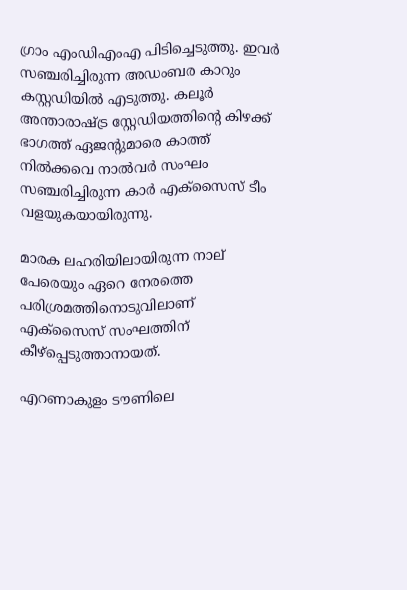ഗ്രാം എംഡിഎംഎ പിടിച്ചെടുത്തു. ഇവര്‍ സഞ്ചരിച്ചിരുന്ന അഡംബര കാറും കസ്റ്റഡിയില്‍ എടുത്തു. കലൂര്‍ അന്താരാഷ്ട്ര സ്റ്റേഡിയത്തിന്റെ കിഴക്ക് ഭാഗത്ത് ഏജന്റുമാരെ കാത്ത് നില്‍ക്കവെ നാല്‍വര്‍ സംഘം സഞ്ചരിച്ചിരുന്ന കാര്‍ എക്സൈസ് ടീം വളയുകയായിരുന്നു.

മാരക ലഹരിയിലായിരുന്ന നാല് പേരെയും ഏറെ നേരത്തെ പരിശ്രമത്തിനൊടുവിലാണ് എക്സൈസ് സംഘത്തിന് കീഴ്പ്പെടുത്താനായത്.

എറണാകുളം ടൗണിലെ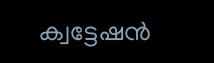ക്വട്ടേഷൻ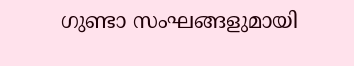ഗുണ്ടാ സംഘങ്ങളുമായി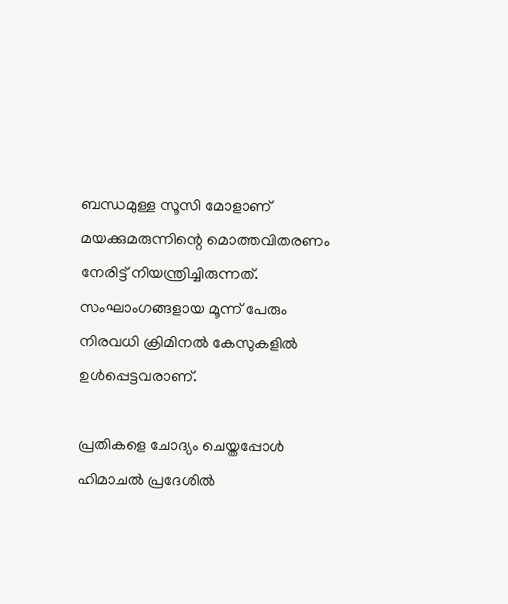ബന്ധമുള്ള സൂസി മോളാണ് മയക്കുമരുന്നിന്റെ മൊത്തവിതരണം നേരിട്ട് നിയന്ത്രിച്ചിരുന്നത്. സംഘാംഗങ്ങളായ മൂന്ന് പേരും നിരവധി ക്രിമിനല്‍ കേസുകളില്‍ ഉള്‍പ്പെട്ടവരാണ്.

പ്രതികളെ ചോദ്യം ചെയ്തപ്പോള്‍ ഹിമാചല്‍ പ്രദേശില്‍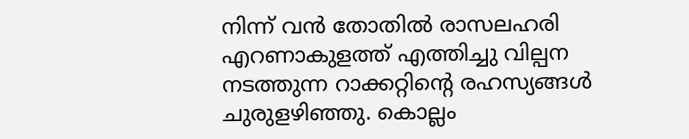നിന്ന് വൻ തോതില്‍ രാസലഹരി എറണാകുളത്ത് എത്തിച്ചു വില്പന നടത്തുന്ന റാക്കറ്റിന്റെ രഹസ്യങ്ങള്‍ ചുരുളഴിഞ്ഞു. കൊല്ലം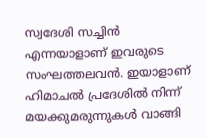സ്വദേശി സച്ചിൻ എന്നയാളാണ് ഇവരുടെ സംഘത്തലവൻ. ഇയാളാണ് ഹിമാചല്‍ പ്രദേശില്‍ നിന്ന് മയക്കുമരുന്നുകള്‍ വാങ്ങി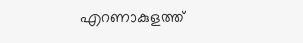എറണാകുളത്ത്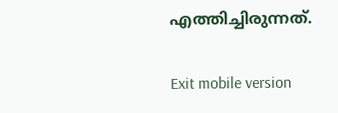എത്തിച്ചിരുന്നത്.

Exit mobile version